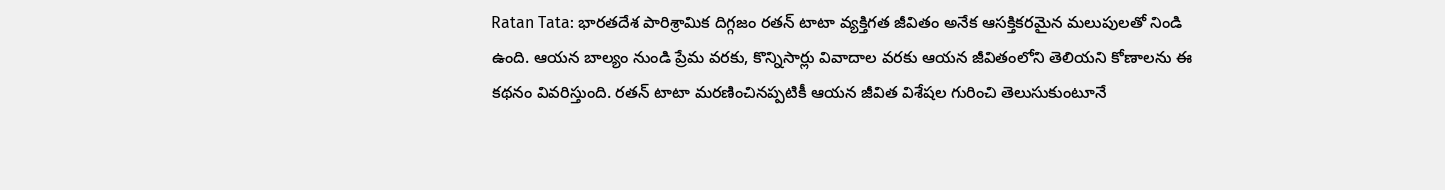Ratan Tata: భారతదేశ పారిశ్రామిక దిగ్గజం రతన్ టాటా వ్యక్తిగత జీవితం అనేక ఆసక్తికరమైన మలుపులతో నిండి ఉంది. ఆయన బాల్యం నుండి ప్రేమ వరకు, కొన్నిసార్లు వివాదాల వరకు ఆయన జీవితంలోని తెలియని కోణాలను ఈ కథనం వివరిస్తుంది. రతన్ టాటా మరణించినప్పటికీ ఆయన జీవిత విశేషల గురించి తెలుసుకుంటూనే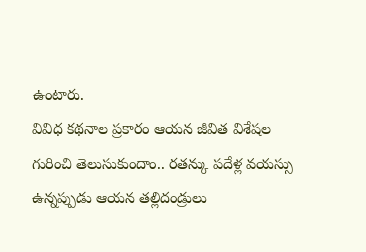ఉంటారు.
వివిధ కథనాల ప్రకారం ఆయన జీవిత విశేషల గురించి తెలుసుకుందాం.. రతన్కు పదేళ్ల వయస్సు ఉన్నప్పుడు ఆయన తల్లిదండ్రులు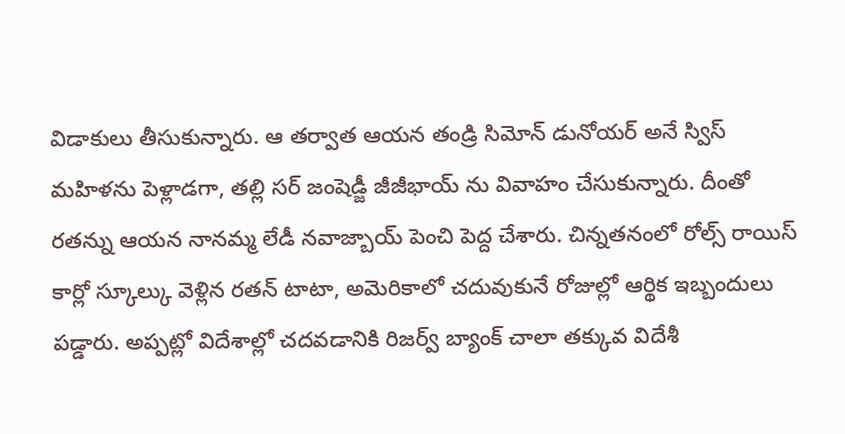విడాకులు తీసుకున్నారు. ఆ తర్వాత ఆయన తండ్రి సిమోన్ డునోయర్ అనే స్విస్ మహిళను పెళ్లాడగా, తల్లి సర్ జంషెడ్జీ జీజీభాయ్ ను వివాహం చేసుకున్నారు. దీంతో రతన్ను ఆయన నానమ్మ లేడీ నవాజ్బాయ్ పెంచి పెద్ద చేశారు. చిన్నతనంలో రోల్స్ రాయిస్ కార్లో స్కూల్కు వెళ్లిన రతన్ టాటా, అమెరికాలో చదువుకునే రోజుల్లో ఆర్థిక ఇబ్బందులు పడ్డారు. అప్పట్లో విదేశాల్లో చదవడానికి రిజర్వ్ బ్యాంక్ చాలా తక్కువ విదేశీ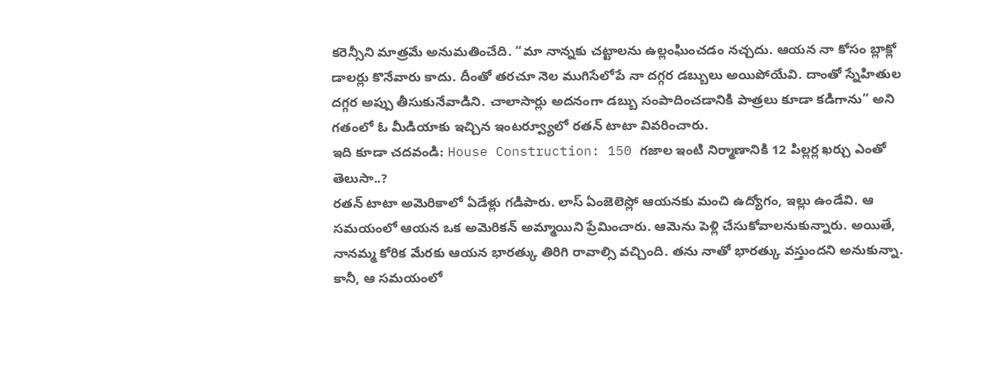కరెన్సీని మాత్రమే అనుమతించేది. “మా నాన్నకు చట్టాలను ఉల్లంఘించడం నచ్చదు. ఆయన నా కోసం బ్లాక్లో డాలర్లు కొనేవారు కాదు. దీంతో తరచూ నెల ముగిసేలోపే నా దగ్గర డబ్బులు అయిపోయేవి. దాంతో స్నేహితుల దగ్గర అప్పు తీసుకునేవాడిని. చాలాసార్లు అదనంగా డబ్బు సంపాదించడానికి పాత్రలు కూడా కడిగాను” అని గతంలో ఓ మీడియాకు ఇచ్చిన ఇంటర్వ్యూలో రతన్ టాటా వివరించారు.
ఇది కూడా చదవండి: House Construction: 150 గజాల ఇంటి నిర్మాణానికి 12 పిల్లర్ల ఖర్చు ఎంతో తెలుసా..?
రతన్ టాటా అమెరికాలో ఏడేళ్లు గడిపారు. లాస్ ఏంజెలెస్లో ఆయనకు మంచి ఉద్యోగం, ఇల్లు ఉండేవి. ఆ సమయంలో ఆయన ఒక అమెరికన్ అమ్మాయిని ప్రేమించారు. ఆమెను పెళ్లి చేసుకోవాలనుకున్నారు. అయితే, నానమ్మ కోరిక మేరకు ఆయన భారత్కు తిరిగి రావాల్సి వచ్చింది. తను నాతో భారత్కు వస్తుందని అనుకున్నా. కానీ, ఆ సమయంలో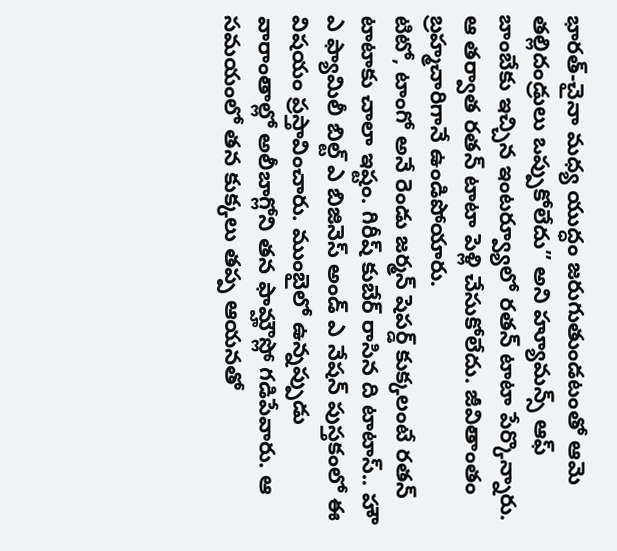భారత్-చైనా మధ్య యుద్ధం జరుగుతుండటంతో ఆమె తల్లిదండ్రులు ఒప్పుకోలేదు” అని హ్యూమన్స్ ఆఫ్ బాంబేకు ఇచ్చిన ఇంటర్వ్యూలో రతన్ టాటా పేర్కొన్నారు. ఆ తర్వాత రతన్ టాటా పెళ్లి చేసుకోలేదు. జీవితాంతం బ్రహ్మచారిగానే ఉండిపోయారు.
టిటో, టాంగో అనే రెండు జర్మన్ షెపర్డ్ కుక్కలంటే రతన్ టాటాకు చాలా ఇష్టం. గిరీష్ కుబేర్ రాసిన ది టాటాస్.. హౌ ఎ ఫ్యామిలీ బిల్ట్ ఎ బిజినెస్ అండ్ ఎ నేషన్ పుస్తకంలో ఈ విషయం ప్రస్తావించారు. ముంబైలో ఉన్నప్పుడు వారాంతాల్లో అలీబాగ్లోని తన ఫామ్హౌస్లో గడిపేవారు. ఆ సమయంలో తన కుక్కలు తప్ప ఆయనతో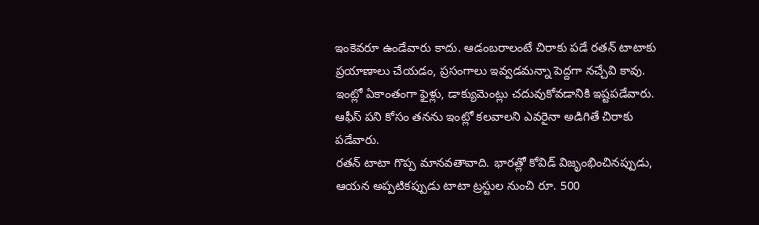ఇంకెవరూ ఉండేవారు కాదు. ఆడంబరాలంటే చిరాకు పడే రతన్ టాటాకు ప్రయాణాలు చేయడం, ప్రసంగాలు ఇవ్వడమన్నా పెద్దగా నచ్చేవి కావు. ఇంట్లో ఏకాంతంగా ఫైళ్లు, డాక్యుమెంట్లు చదువుకోవడానికి ఇష్టపడేవారు. ఆఫీస్ పని కోసం తనను ఇంట్లో కలవాలని ఎవరైనా అడిగితే చిరాకు పడేవారు.
రతన్ టాటా గొప్ప మానవతావాది. భారత్లో కోవిడ్ విజృంభించినప్పుడు, ఆయన అప్పటికప్పుడు టాటా ట్రస్టుల నుంచి రూ. 500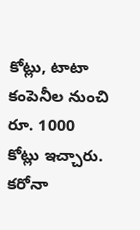కోట్లు, టాటా కంపెనీల నుంచి రూ. 1000 కోట్లు ఇచ్చారు. కరోనా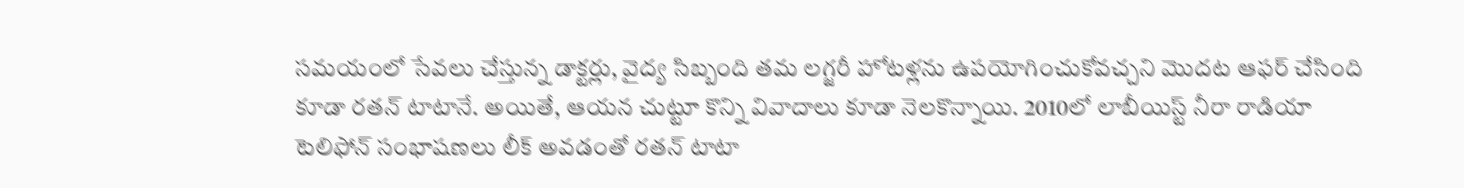సమయంలో సేవలు చేస్తున్న డాక్టర్లు, వైద్య సిబ్బంది తమ లగ్జరీ హోటళ్లను ఉపయోగించుకోవచ్చని మొదట ఆఫర్ చేసింది కూడా రతన్ టాటానే. అయితే, ఆయన చుట్టూ కొన్ని వివాదాలు కూడా నెలకొన్నాయి. 2010లో లాబీయిస్ట్ నీరా రాడియా టెలిఫోన్ సంభాషణలు లీక్ అవడంతో రతన్ టాటా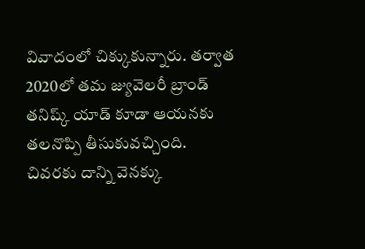వివాదంలో చిక్కుకున్నారు. తర్వాత 2020లో తమ జ్యువెలరీ బ్రాండ్ తనిష్క్ యాడ్ కూడా ఆయనకు తలనొప్పి తీసుకువచ్చింది. చివరకు దాన్ని వెనక్కు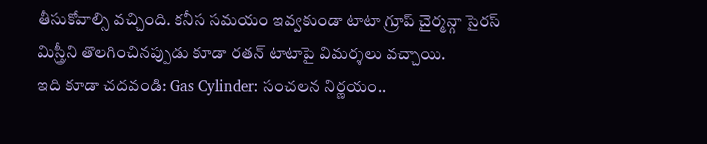తీసుకోవాల్సి వచ్చింది. కనీస సమయం ఇవ్వకుండా టాటా గ్రూప్ చైర్మన్గా సైరస్ మిస్త్రీని తొలగించినప్పుడు కూడా రతన్ టాటాపై విమర్శలు వచ్చాయి.
ఇది కూడా చదవండి: Gas Cylinder: సంచలన నిర్ణయం..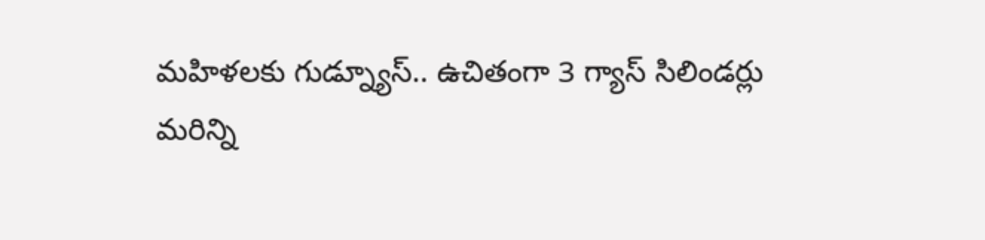మహిళలకు గుడ్న్యూస్.. ఉచితంగా 3 గ్యాస్ సిలిండర్లు
మరిన్ని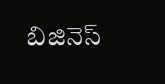బిజినెస్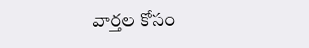వార్తల కోసం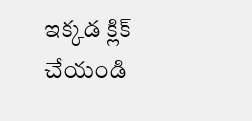ఇక్కడ క్లిక్ చేయండి